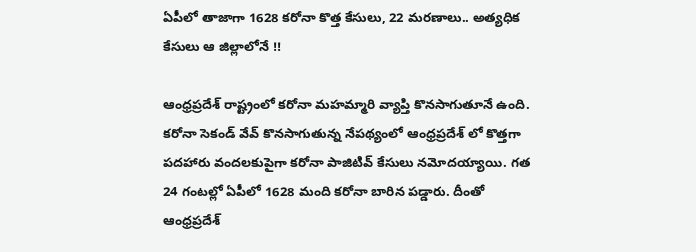ఏపీలో తాజాగా 1628 కరోనా కొత్త కేసులు, 22 మరణాలు.. అత్యధిక కేసులు ఆ జిల్లాలోనే !!

ఆంధ్రప్రదేశ్ రాష్ట్రంలో కరోనా మహమ్మారి వ్యాప్తి కొనసాగుతూనే ఉంది. కరోనా సెకండ్ వేవ్ కొనసాగుతున్న నేపథ్యంలో ఆంధ్రప్రదేశ్ లో కొత్తగా పదహారు వందలకుపైగా కరోనా పాజిటివ్ కేసులు నమోదయ్యాయి. గత 24 గంటల్లో ఏపీలో 1628 మంది కరోనా బారిన పడ్డారు. దీంతో ఆంధ్రప్రదేశ్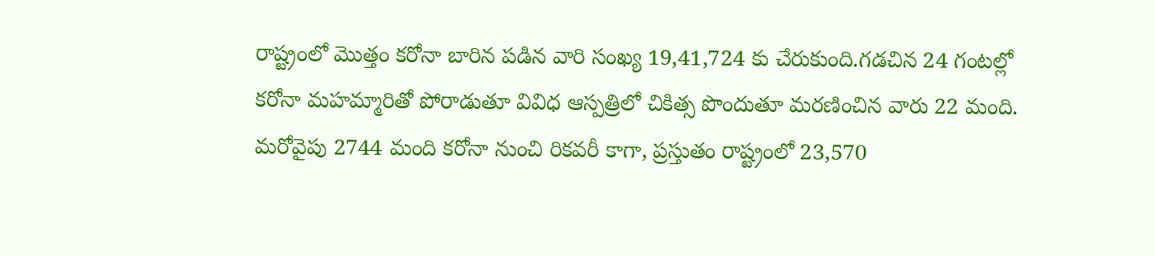రాష్ట్రంలో మొత్తం కరోనా బారిన పడిన వారి సంఖ్య 19,41,724 కు చేరుకుంది.గడచిన 24 గంటల్లో కరోనా మహమ్మారితో పోరాడుతూ వివిధ ఆస్పత్రిలో చికిత్స పొందుతూ మరణించిన వారు 22 మంది. మరోవైపు 2744 మంది కరోనా నుంచి రికవరీ కాగా, ప్రస్తుతం రాష్ట్రంలో 23,570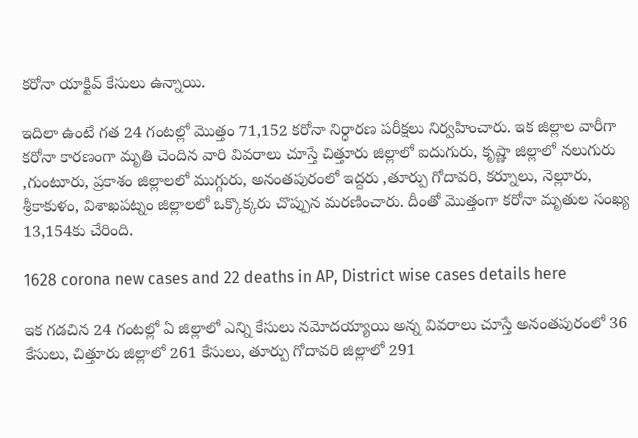కరోనా యాక్టివ్ కేసులు ఉన్నాయి.

ఇదిలా ఉంటే గత 24 గంటల్లో మొత్తం 71,152 కరోనా నిర్ధారణ పరీక్షలు నిర్వహించారు. ఇక జిల్లాల వారీగా కరోనా కారణంగా మృతి చెందిన వారి వివరాలు చూస్తే చిత్తూరు జిల్లాలో ఐదుగురు, కృష్ణా జిల్లాలో నలుగురు ,గుంటూరు, ప్రకాశం జిల్లాలలో ముగ్గురు, అనంతపురంలో ఇద్దరు ,తూర్పు గోదావరి, కర్నూలు, నెల్లూరు, శ్రీకాకుళం, విశాఖపట్నం జిల్లాలలో ఒక్కొక్కరు చొప్పున మరణించారు. దీంతో మొత్తంగా కరోనా మృతుల సంఖ్య 13,154కు చేరింది.

1628 corona new cases and 22 deaths in AP, District wise cases details here

ఇక గడచిన 24 గంటల్లో ఏ జిల్లాలో ఎన్ని కేసులు నమోదయ్యాయి అన్న వివరాలు చూస్తే అనంతపురంలో 36 కేసులు, చిత్తూరు జిల్లాలో 261 కేసులు, తూర్పు గోదావరి జిల్లాలో 291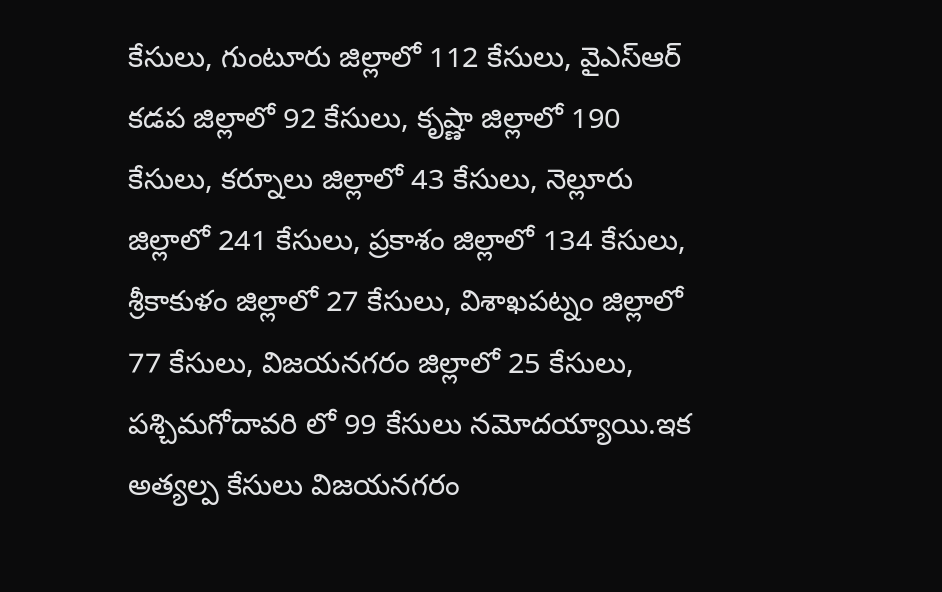కేసులు, గుంటూరు జిల్లాలో 112 కేసులు, వైఎస్ఆర్ కడప జిల్లాలో 92 కేసులు, కృష్ణా జిల్లాలో 190 కేసులు, కర్నూలు జిల్లాలో 43 కేసులు, నెల్లూరు జిల్లాలో 241 కేసులు, ప్రకాశం జిల్లాలో 134 కేసులు, శ్రీకాకుళం జిల్లాలో 27 కేసులు, విశాఖపట్నం జిల్లాలో 77 కేసులు, విజయనగరం జిల్లాలో 25 కేసులు, పశ్చిమగోదావరి లో 99 కేసులు నమోదయ్యాయి.ఇక అత్యల్ప కేసులు విజయనగరం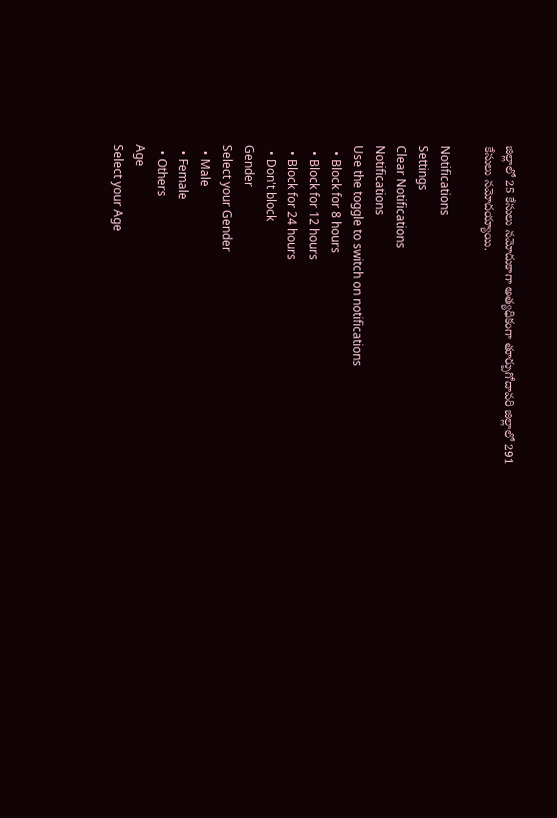జిల్లాలో 25 కేసులు నమోదుకాగా అత్యధికంగా తూర్పుగోదావరి జిల్లాలో 291 కేసులు నమోదయ్యాయి.

Notifications
Settings
Clear Notifications
Notifications
Use the toggle to switch on notifications
  • Block for 8 hours
  • Block for 12 hours
  • Block for 24 hours
  • Don't block
Gender
Select your Gender
  • Male
  • Female
  • Others
Age
Select your Age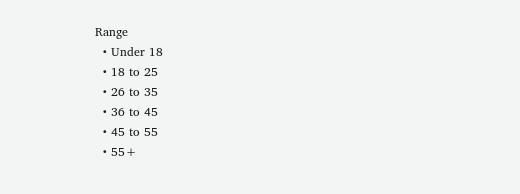Range
  • Under 18
  • 18 to 25
  • 26 to 35
  • 36 to 45
  • 45 to 55
  • 55+